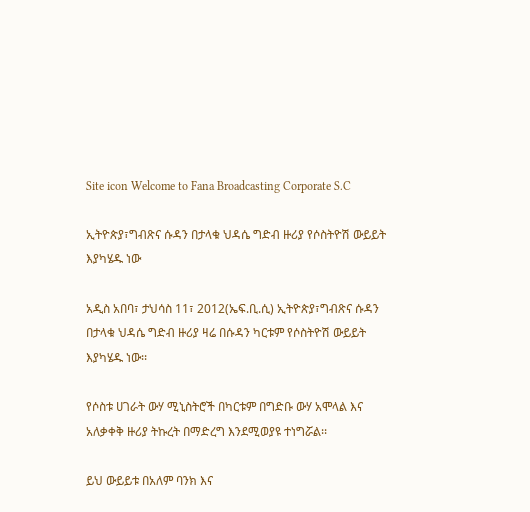Site icon Welcome to Fana Broadcasting Corporate S.C

ኢትዮጵያ፣ግብጽና ሱዳን በታላቁ ህዳሴ ግድብ ዙሪያ የሶስትዮሽ ውይይት እያካሄዱ ነው

አዲስ አበባ፣ ታህሳስ 11፣ 2012(ኤፍ.ቢ.ሲ) ኢትዮጵያ፣ግብጽና ሱዳን በታላቁ ህዳሴ ግድብ ዙሪያ ዛሬ በሱዳን ካርቱም የሶስትዮሽ ውይይት እያካሄዱ ነው፡፡

የሶስቱ ሀገራት ውሃ ሚኒስትሮች በካርቱም በግድቡ ውሃ አሞላል እና አለቃቀቅ ዙሪያ ትኩረት በማድረግ እንደሚወያዩ ተነግሯል፡፡

ይህ ውይይቱ በአለም ባንክ እና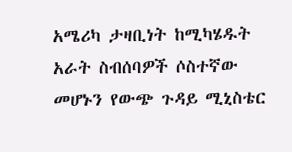አሜሪካ ታዛቢነት ከሚካሄዱት አራት ስብሰባዎች ሶስተኛው መሆኑን የውጭ ጉዳይ ሚኒስቴር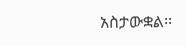አስታውቋል፡፡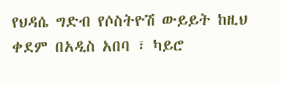የህዳሴ ግድብ የሶስትዮሽ ውይይት ከዚህ ቀደም በአዲስ አበባ ፣ ካይሮ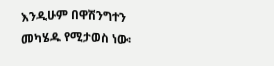እንዲሁም በዋሽንግተን መካሄዱ የሚታወስ ነው፡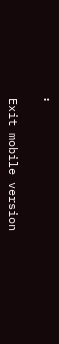፡

Exit mobile version